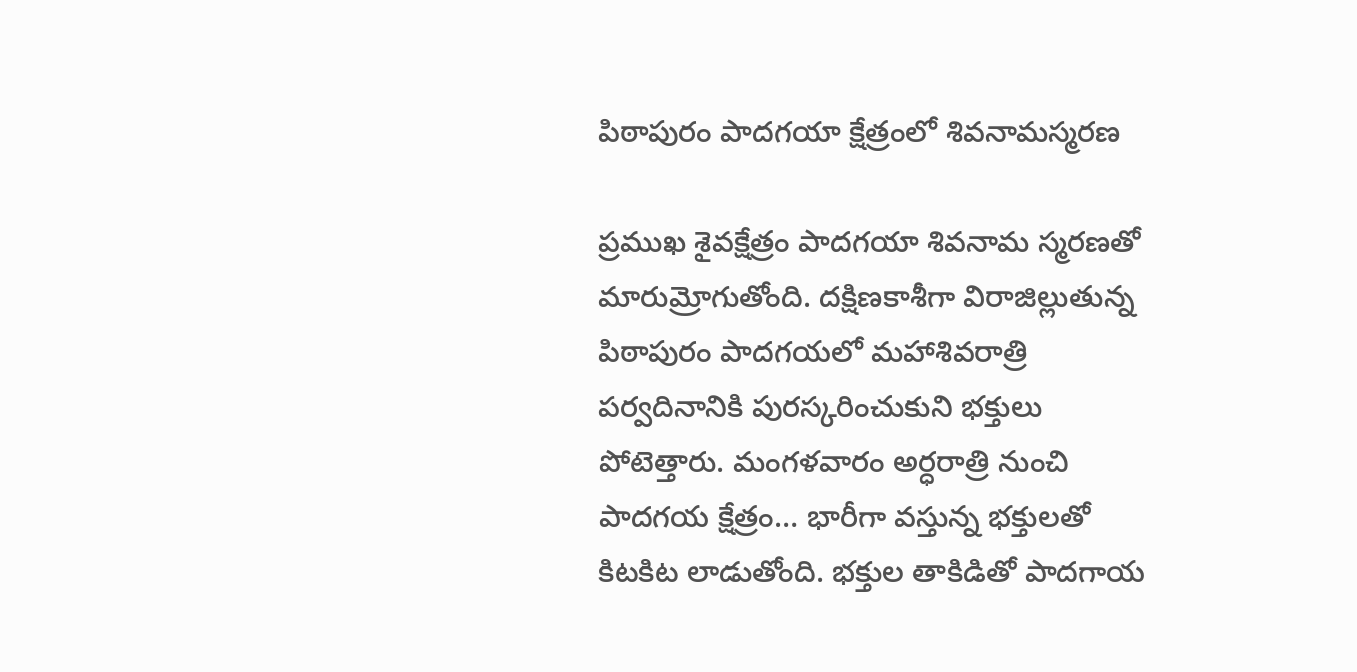పిఠాపురం పాదగయా క్షేత్రంలో శివనామస్మరణ

ప్రముఖ శైవక్షేత్రం పాదగయా శివనామ స్మరణతో మారుమ్రోగుతోంది. దక్షిణకాశీగా విరాజిల్లుతున్న పిఠాపురం పాదగయలో మహాశివరాత్రి పర్వదినానికి పురస్కరించుకుని భక్తులు పోటెత్తారు. మంగళవారం అర్ధరాత్రి నుంచి పాదగయ క్షేత్రం… భారీగా వస్తున్న భక్తులతో కిటకిట లాడుతోంది. భక్తుల తాకిడితో పాదగాయ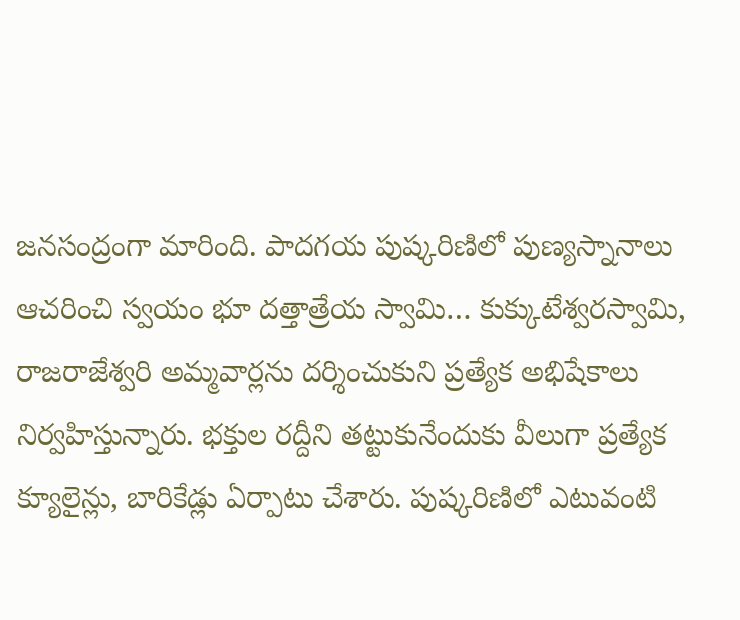జనసంద్రంగా మారింది. పాదగయ పుష్కరిణిలో పుణ్యస్నానాలు ఆచరించి స్వయం భూ దత్తాత్రేయ స్వామి… కుక్కుటేశ్వరస్వామి, రాజరాజేశ్వరి అమ్మవార్లను దర్శించుకుని ప్రత్యేక అభిషేకాలు నిర్వహిస్తున్నారు. భక్తుల రద్దీని తట్టుకునేందుకు వీలుగా ప్రత్యేక క్యూలైన్లు, బారికేడ్లు ఏర్పాటు చేశారు. పుష్కరిణిలో ఎటువంటి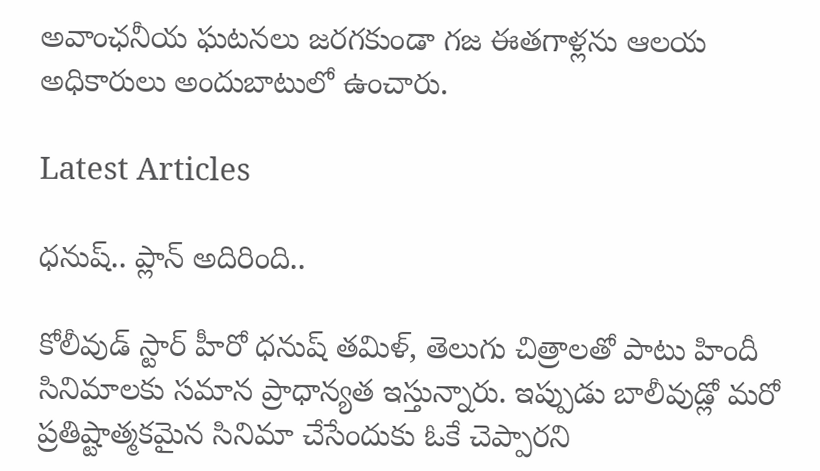అవాంఛనీయ ఘటనలు జరగకుండా గజ ఈతగాళ్లను ఆలయ అధికారులు అందుబాటులో ఉంచారు.

Latest Articles

ధనుష్‌.. ప్లాన్ అదిరింది..

కోలీవుడ్ స్టార్ హీరో ధనుష్ తమిళ్, తెలుగు చిత్రాలతో పాటు హిందీ సినిమాలకు సమాన ప్రాధాన్యత ఇస్తున్నారు. ఇప్పుడు బాలీవుడ్లో మరో ప్రతిష్టాత్మకమైన సినిమా చేసేందుకు ఓకే చెప్పారని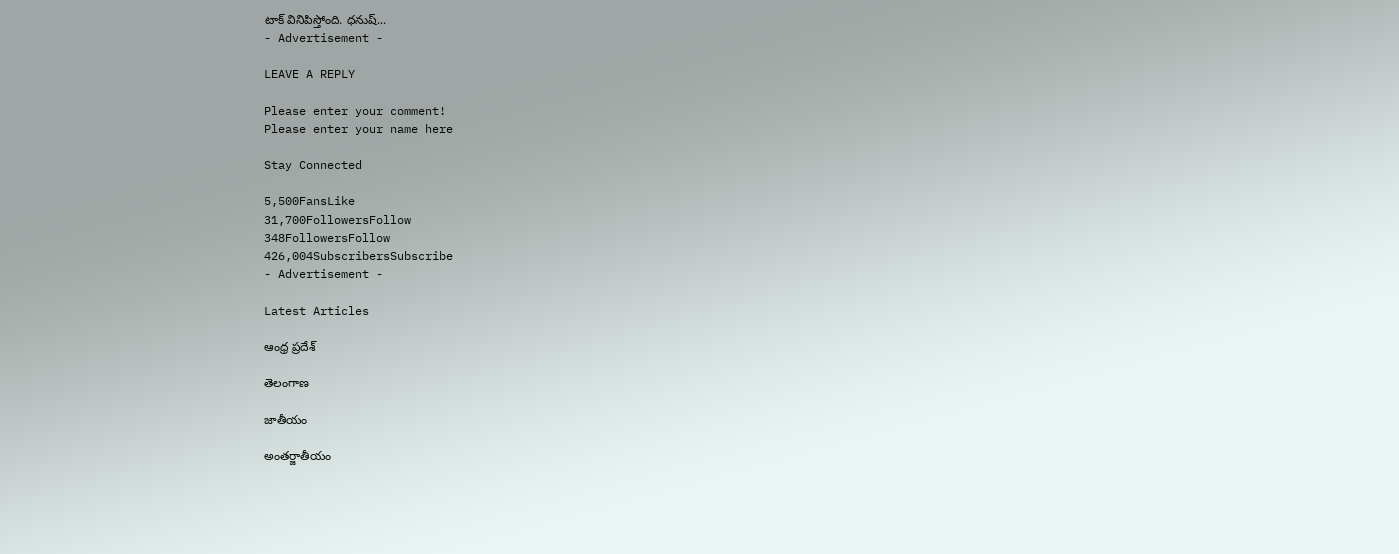టాక్ వినిపిస్తోంది. ధనుష్...
- Advertisement -

LEAVE A REPLY

Please enter your comment!
Please enter your name here

Stay Connected

5,500FansLike
31,700FollowersFollow
348FollowersFollow
426,004SubscribersSubscribe
- Advertisement -

Latest Articles

ఆంధ్ర ప్రదేశ్

తెలంగాణ

జాతీయం

అంతర్జాతీయం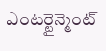ఎంటర్టైన్మెంట్